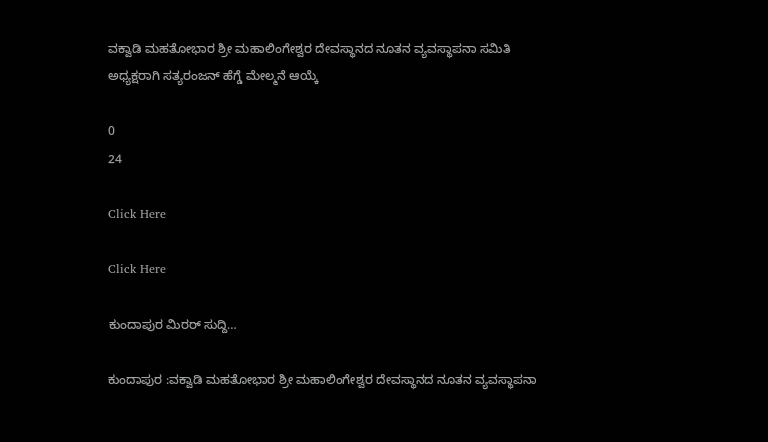ವಕ್ವಾಡಿ ಮಹತೋಭಾರ ಶ್ರೀ ಮಹಾಲಿಂಗೇಶ್ವರ ದೇವಸ್ಥಾನದ ನೂತನ ವ್ಯವಸ್ಥಾಪನಾ ಸಮಿತಿ ಅಧ್ಯಕ್ಷರಾಗಿ ಸತ್ಯರಂಜನ್ ಹೆಗ್ಡೆ ಮೇಲ್ಮನೆ ಆಯ್ಕೆ

0
24

Click Here

Click Here

ಕುಂದಾಪುರ ಮಿರರ್ ಸುದ್ದಿ…

ಕುಂದಾಪುರ :ವಕ್ವಾಡಿ ಮಹತೋಭಾರ ಶ್ರೀ ಮಹಾಲಿಂಗೇಶ್ವರ ದೇವಸ್ಥಾನದ ನೂತನ ವ್ಯವಸ್ಥಾಪನಾ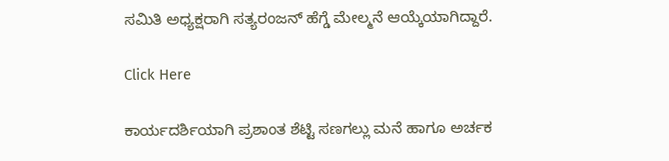ಸಮಿತಿ ಅಧ್ಯಕ್ಷರಾಗಿ ಸತ್ಯರಂಜನ್ ಹೆಗ್ಡೆ ಮೇಲ್ಮನೆ ಆಯ್ಕೆಯಾಗಿದ್ದಾರೆ.

Click Here

ಕಾರ್ಯದರ್ಶಿಯಾಗಿ ಪ್ರಶಾಂತ ಶೆಟ್ಟಿ ಸಣಗಲ್ಲು ಮನೆ ಹಾಗೂ ಅರ್ಚಕ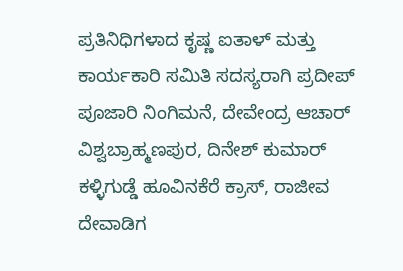ಪ್ರತಿನಿಧಿಗಳಾದ ಕೃಷ್ಣ ಐತಾಳ್ ಮತ್ತು ಕಾರ್ಯಕಾರಿ ಸಮಿತಿ ಸದಸ್ಯರಾಗಿ ಪ್ರದೀಪ್ ಪೂಜಾರಿ ನಿಂಗಿಮನೆ, ದೇವೇಂದ್ರ ಆಚಾರ್ ವಿಶ್ವಬ್ರಾಹ್ಮಣಪುರ, ದಿನೇಶ್ ಕುಮಾರ್ ಕಳ್ಳಿಗುಡ್ಡೆ ಹೂವಿನಕೆರೆ ಕ್ರಾಸ್, ರಾಜೀವ ದೇವಾಡಿಗ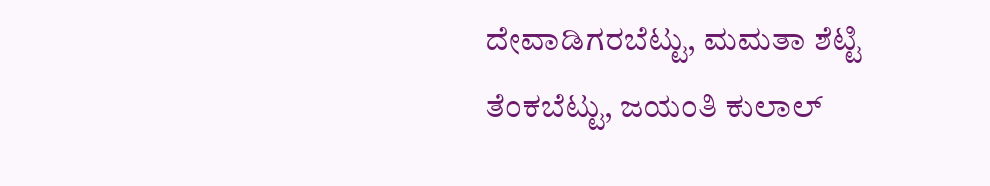ದೇವಾಡಿಗರಬೆಟ್ಟು, ಮಮತಾ ಶೆಟ್ಟಿ ತೆಂಕಬೆಟ್ಟು, ಜಯಂತಿ ಕುಲಾಲ್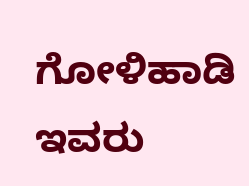ಗೋಳಿಹಾಡಿ ಇವರು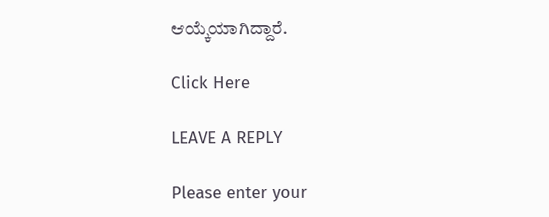ಆಯ್ಕೆಯಾಗಿದ್ದಾರೆ.

Click Here

LEAVE A REPLY

Please enter your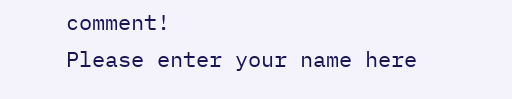comment!
Please enter your name here